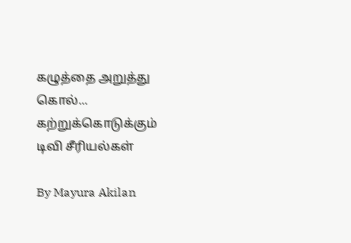கழுத்தை அறுத்து கொல்... கற்றுக்கொடுக்கும் டிவி சீரியல்கள்

By Mayura Akilan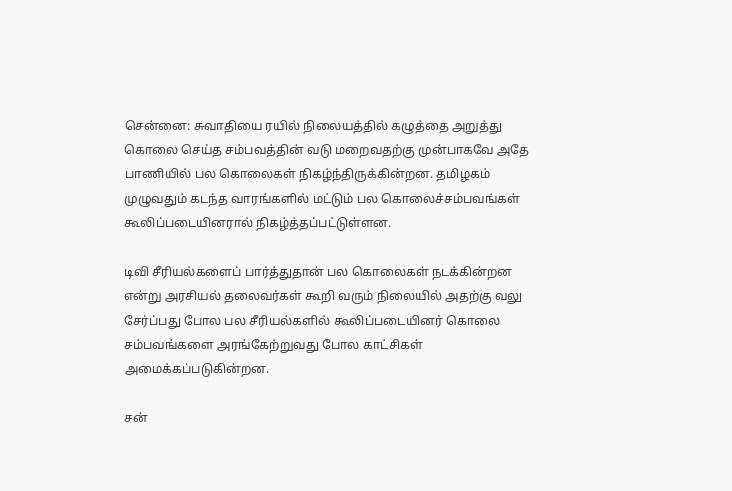சென்னை: சுவாதியை ரயில் நிலையத்தில் கழுத்தை அறுத்து கொலை செய்த சம்பவத்தின் வடு மறைவதற்கு முன்பாகவே அதே பாணியில் பல கொலைகள் நிகழ்ந்திருக்கின்றன. தமிழகம் முழுவதும் கடந்த வாரங்களில் மட்டும் பல கொலைச்சம்பவங்கள் கூலிப்படையினரால் நிகழ்த்தப்பட்டுள்ளன.

டிவி சீரியல்களைப் பார்த்துதான் பல கொலைகள் நடக்கின்றன என்று அரசியல் தலைவர்கள் கூறி வரும் நிலையில் அதற்கு வலு சேர்ப்பது போல பல சீரியல்களில் கூலிப்படையினர் கொலை சம்பவங்களை அரங்கேற்றுவது போல காட்சிகள் அமைக்கப்படுகின்றன.

சன்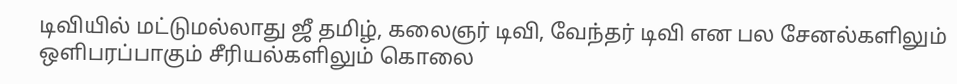டிவியில் மட்டுமல்லாது ஜீ தமிழ், கலைஞர் டிவி, வேந்தர் டிவி என பல சேனல்களிலும் ஒளிபரப்பாகும் சீரியல்களிலும் கொலை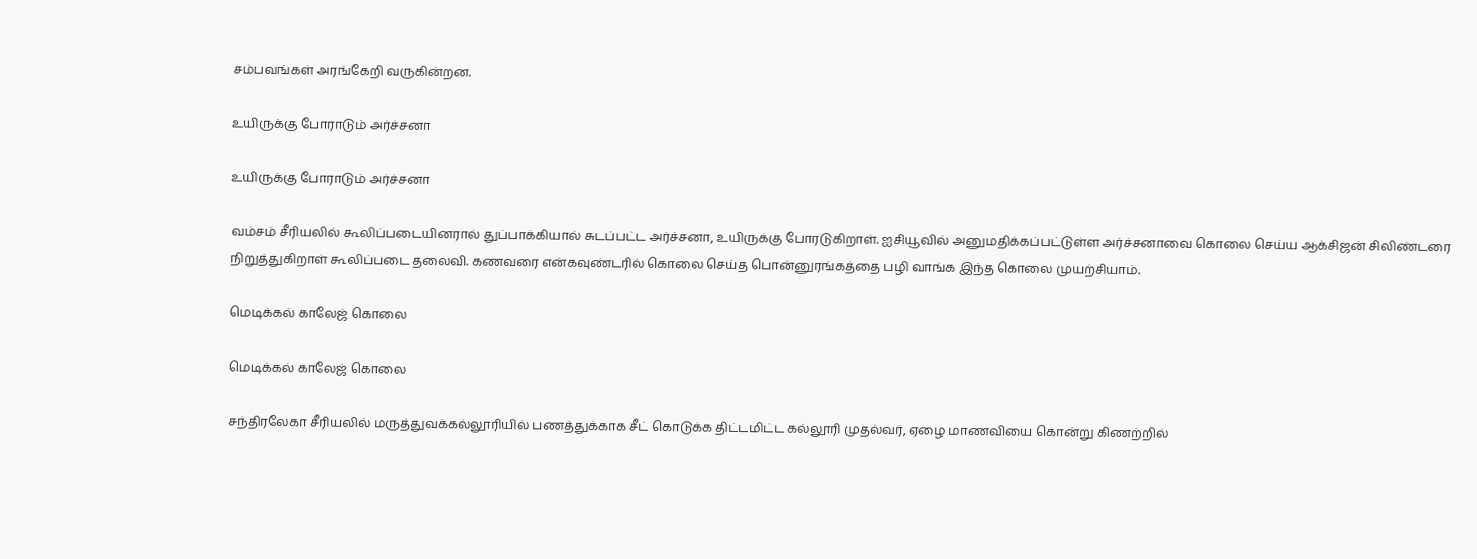சம்பவங்கள் அரங்கேறி வருகின்றன.

உயிருக்கு போராடும் அர்ச்சனா

உயிருக்கு போராடும் அர்ச்சனா

வம்சம் சீரியலில் கூலிப்படையினரால் துப்பாக்கியால் சுடப்பட்ட அர்ச்சனா, உயிருக்கு போரடுகிறாள். ஐசியூவில் அனுமதிக்கப்பட்டுள்ள அர்ச்சனாவை கொலை செய்ய ஆக்சிஜன் சிலிண்டரை நிறுத்துகிறாள் கூலிப்படை தலைவி. கணவரை என்கவுண்டரில் கொலை செய்த பொன்னுரங்கத்தை பழி வாங்க இந்த கொலை முயற்சியாம்.

மெடிக்கல் காலேஜ் கொலை

மெடிக்கல் காலேஜ் கொலை

சந்திரலேகா சீரியலில் மருத்துவக்கல்லூரியில் பணத்துக்காக சீட் கொடுக்க திட்டமிட்ட கல்லூரி முதல்வர், ஏழை மாணவியை கொன்று கிணற்றில்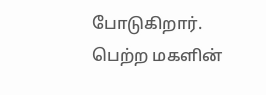போடுகிறார். பெற்ற மகளின்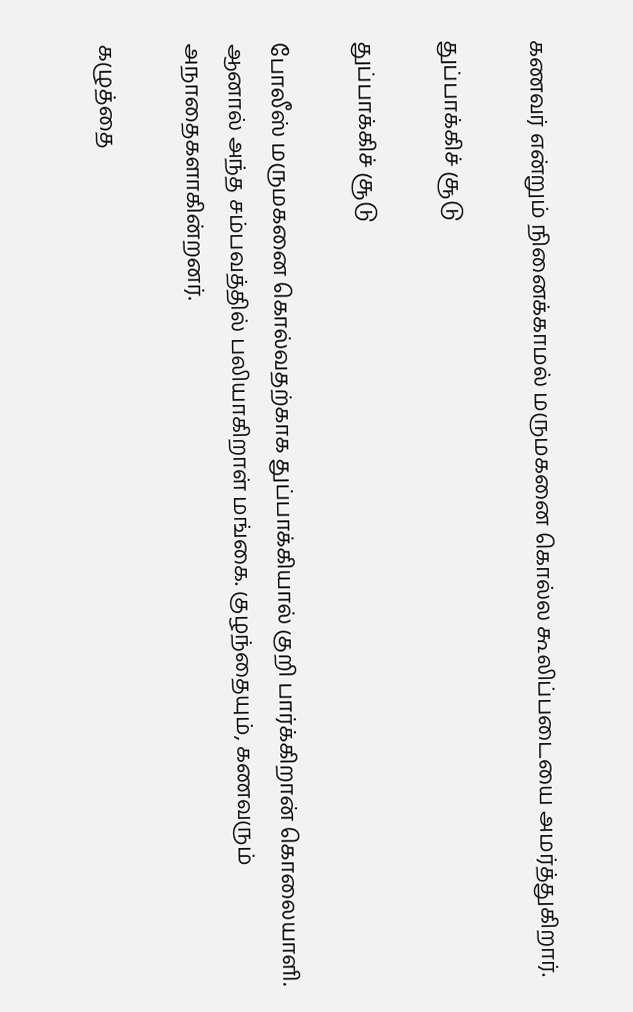கணவர் என்றும் நினைக்காமல் மருமகனை கொல்ல கூலிப்படையை அமர்த்துகிறார்.

துப்பாக்கிச் சூடு

துப்பாக்கிச் சூடு

போலீஸ் மருமகனை கொல்வதற்காக துப்பாக்கியால் குறி பார்க்கிறான் கொலையாளி. ஆனால் அந்த சம்பவத்தில் பலியாகிறாள் மங்கை. குழந்தையும், கணவரும் அநாதைகளாகின்றனர்.

கழுத்தை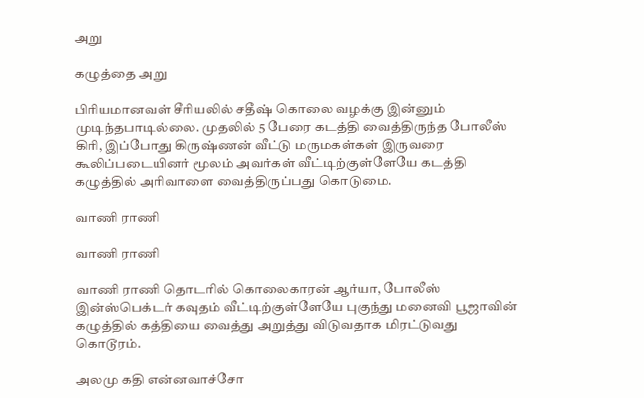அறு

கழுத்தை அறு

பிரியமானவள் சீரியலில் சதீஷ் கொலை வழக்கு இன்னும் முடிந்தபாடில்லை. முதலில் 5 பேரை கடத்தி வைத்திருந்த போலீஸ் கிரி, இப்போது கிருஷ்ணன் வீட்டு மருமகள்கள் இருவரை கூலிப்படையினர் மூலம் அவர்கள் வீட்டிற்குள்ளேயே கடத்தி கழுத்தில் அரிவாளை வைத்திருப்பது கொடுமை.

வாணி ராணி

வாணி ராணி

வாணி ராணி தொடரில் கொலைகாரன் ஆர்யா, போலீஸ் இன்ஸ்பெக்டர் கவுதம் வீட்டிற்குள்ளேயே புகுந்து மனைவி பூஜாவின் கழுத்தில் கத்தியை வைத்து அறுத்து விடுவதாக மிரட்டுவது கொடூரம்.

அலமு கதி என்னவாச்சோ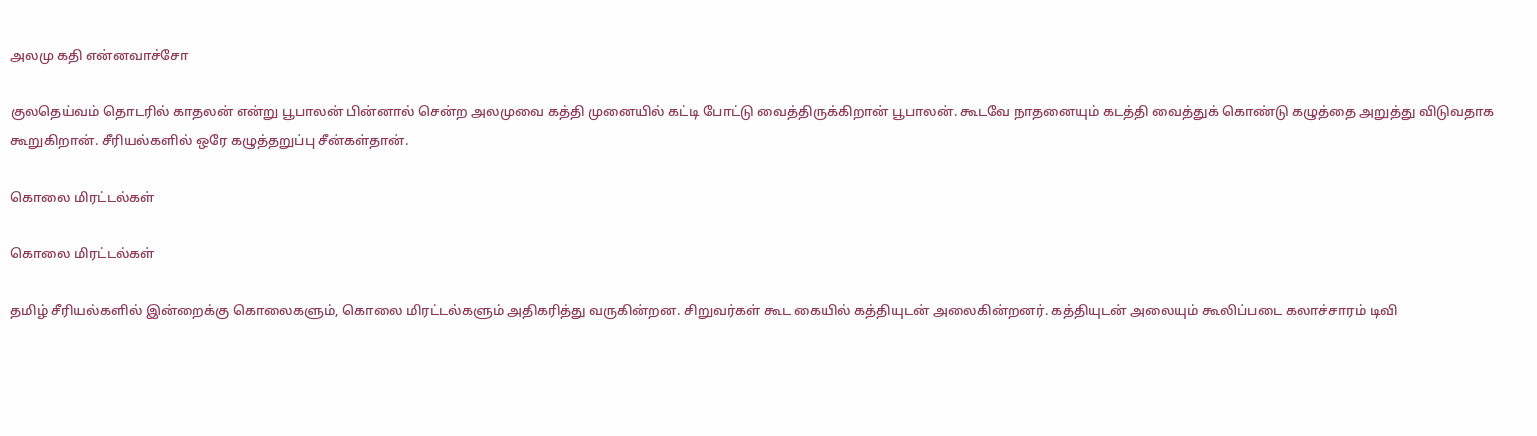அலமு கதி என்னவாச்சோ

குலதெய்வம் தொடரில் காதலன் என்று பூபாலன் பின்னால் சென்ற அலமுவை கத்தி முனையில் கட்டி போட்டு வைத்திருக்கிறான் பூபாலன். கூடவே நாதனையும் கடத்தி வைத்துக் கொண்டு கழுத்தை அறுத்து விடுவதாக கூறுகிறான். சீரியல்களில் ஒரே கழுத்தறுப்பு சீன்கள்தான்.

கொலை மிரட்டல்கள்

கொலை மிரட்டல்கள்

தமிழ் சீரியல்களில் இன்றைக்கு கொலைகளும், கொலை மிரட்டல்களும் அதிகரித்து வருகின்றன. சிறுவர்கள் கூட கையில் கத்தியுடன் அலைகின்றனர். கத்தியுடன் அலையும் கூலிப்படை கலாச்சாரம் டிவி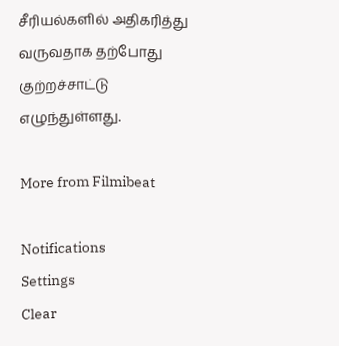சீரியல்களில் அதிகரித்து வருவதாக தற்போது குற்றச்சாட்டு எழுந்துள்ளது.

More from Filmibeat

Notifications
Settings
Clear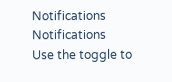Notifications
Notifications
Use the toggle to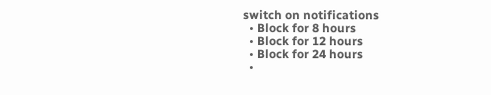switch on notifications
  • Block for 8 hours
  • Block for 12 hours
  • Block for 24 hours
  •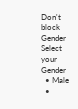Don't block
Gender
Select your Gender
  • Male
  •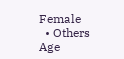Female
  • Others
Age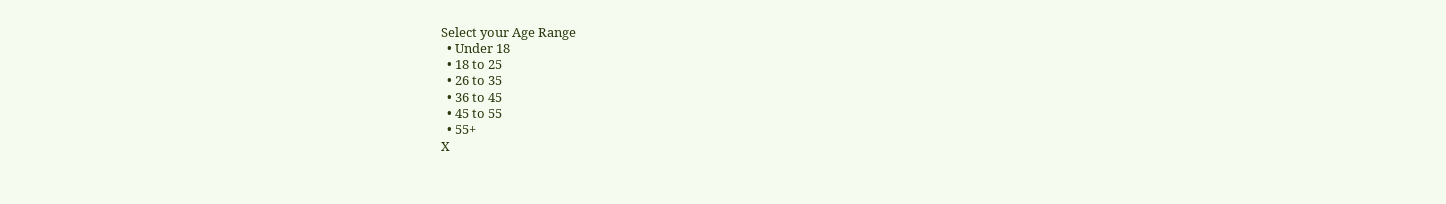Select your Age Range
  • Under 18
  • 18 to 25
  • 26 to 35
  • 36 to 45
  • 45 to 55
  • 55+
X